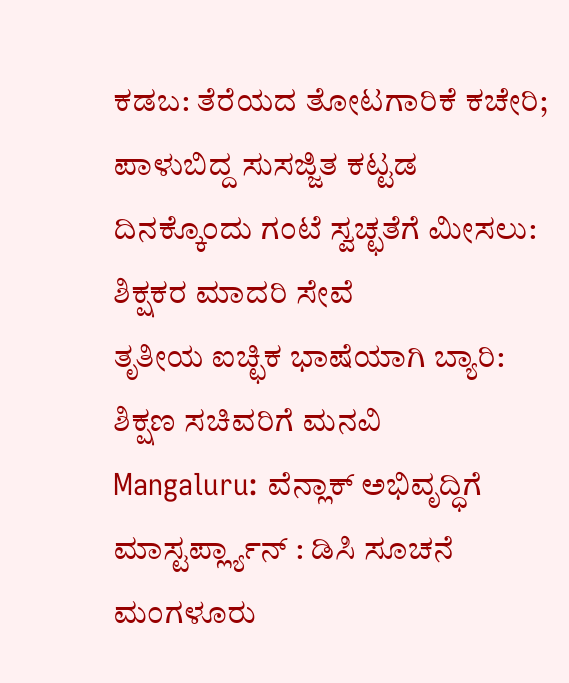ಕಡಬ: ತೆರೆಯದ ತೋಟಗಾರಿಕೆ ಕಚೇರಿ; ಪಾಳುಬಿದ್ದ ಸುಸಜ್ಜಿತ ಕಟ್ಟಡ
ದಿನಕ್ಕೊಂದು ಗಂಟೆ ಸ್ವಚ್ಛತೆಗೆ ಮೀಸಲು: ಶಿಕ್ಷಕರ ಮಾದರಿ ಸೇವೆ
ತೃತೀಯ ಐಚ್ಛಿಕ ಭಾಷೆಯಾಗಿ ಬ್ಯಾರಿ: ಶಿಕ್ಷಣ ಸಚಿವರಿಗೆ ಮನವಿ
Mangaluru: ವೆನ್ಲಾಕ್ ಅಭಿವೃದ್ಧಿಗೆ ಮಾಸ್ಟರ್ಪ್ಲ್ಯಾನ್ : ಡಿಸಿ ಸೂಚನೆ
ಮಂಗಳೂರು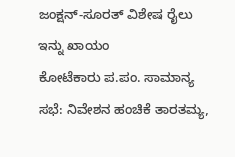ಜಂಕ್ಷನ್-ಸೂರತ್ ವಿಶೇಷ ರೈಲು ಇನ್ನು ಖಾಯಂ
ಕೋಟೆಕಾರು ಪ.ಪಂ. ಸಾಮಾನ್ಯ ಸಭೆ: ನಿವೇಶನ ಹಂಚಿಕೆ ತಾರತಮ್ಯ,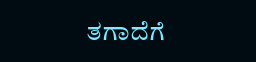ತಗಾದೆಗೆ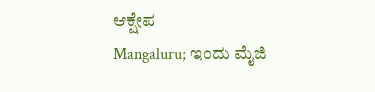ಆಕ್ಷೇಪ
Mangaluru; ಇಂದು ಮೈಜಿ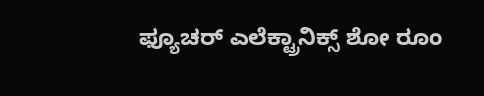ಫ್ಯೂಚರ್ ಎಲೆಕ್ಟ್ರಾನಿಕ್ಸ್ ಶೋ ರೂಂ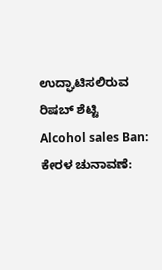ಉದ್ಘಾಟಿಸಲಿರುವ ರಿಷಬ್ ಶೆಟ್ಟಿ
Alcohol sales Ban: ಕೇರಳ ಚುನಾವಣೆ: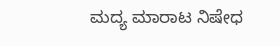ಮದ್ಯ ಮಾರಾಟ ನಿಷೇಧ